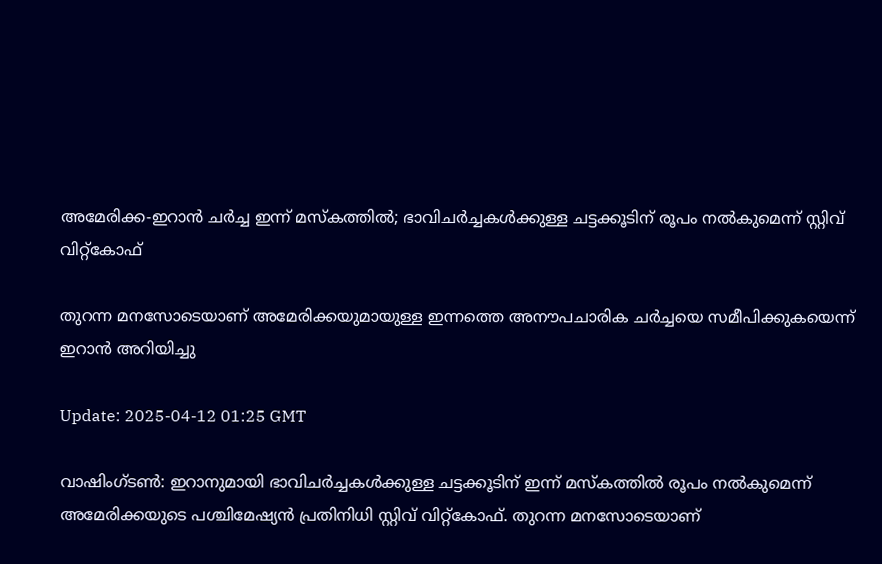അമേരിക്ക-ഇറാൻ ചർച്ച ഇന്ന് മസ്കത്തിൽ; ഭാവിചർച്ചകൾക്കുള്ള ചട്ടക്കൂടിന് രൂപം നൽകുമെന്ന് സ്റ്റിവ് വിറ്റ്കോഫ്

തുറന്ന മനസോടെയാണ് അമേരിക്കയുമായുള്ള ഇന്നത്തെ അനൗപചാരിക ചർച്ചയെ സമീപിക്കുകയെന്ന് ഇറാൻ അറിയിച്ചു

Update: 2025-04-12 01:25 GMT

വാഷിംഗ്ടൺ: ഇറാനുമായി ഭാവിചർച്ചകൾക്കുള്ള ചട്ടക്കൂടിന് ഇന്ന് മസ്കത്തിൽ രൂപം നൽകുമെന്ന് അമേരിക്കയുടെ പശ്ചിമേഷ്യൻ പ്രതിനിധി സ്റ്റിവ് വിറ്റ്കോഫ്. തുറന്ന മനസോടെയാണ്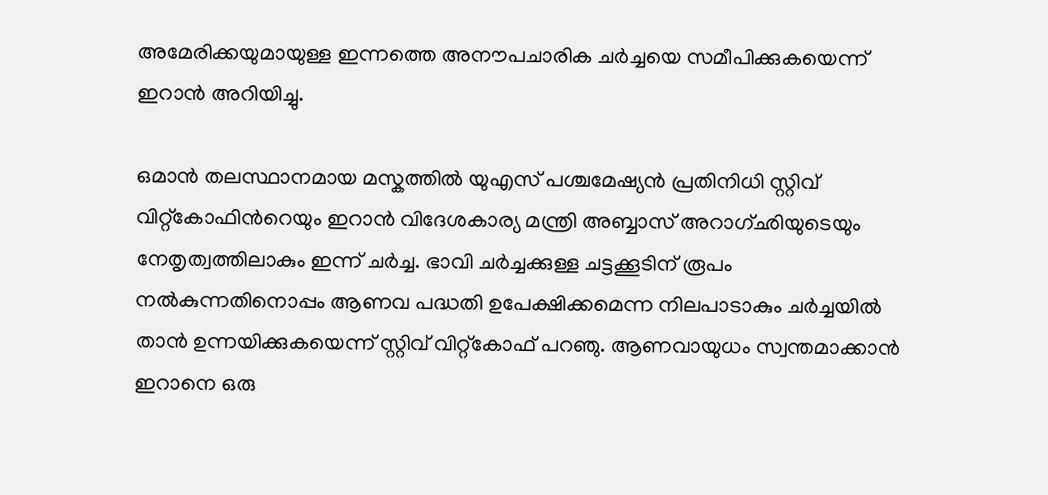അമേരിക്കയുമായുള്ള ഇന്നത്തെ അനൗപചാരിക ചർച്ചയെ സമീപിക്കുകയെന്ന് ഇറാൻ അറിയിച്ചു.

ഒമാൻ തലസ്ഥാനമായ മസ്കത്തിൽ യുഎസ് പശ്ചമേഷ്യൻ പ്രതിനിധി സ്റ്റിവ് വിറ്റ്കോഫിന്‍റെയും ഇറാൻ വിദേശകാര്യ മന്ത്രി അബ്ബാസ് അറാഗ്ഛിയുടെയും നേതൃത്വത്തിലാകും ഇന്ന് ചർച്ച. ഭാവി ചർച്ചക്കുള്ള ചട്ടക്കൂടിന് രൂപം നൽകുന്നതിനൊപ്പം ആണവ പദ്ധതി ഉപേക്ഷിക്കമെന്ന നിലപാടാകും ചർച്ചയിൽ താൻ ഉന്നയിക്കുകയെന്ന് സ്റ്റിവ് വിറ്റ്കോഫ് പറഞു. ആണവായുധം സ്വന്തമാക്കാൻ ഇറാനെ ഒരു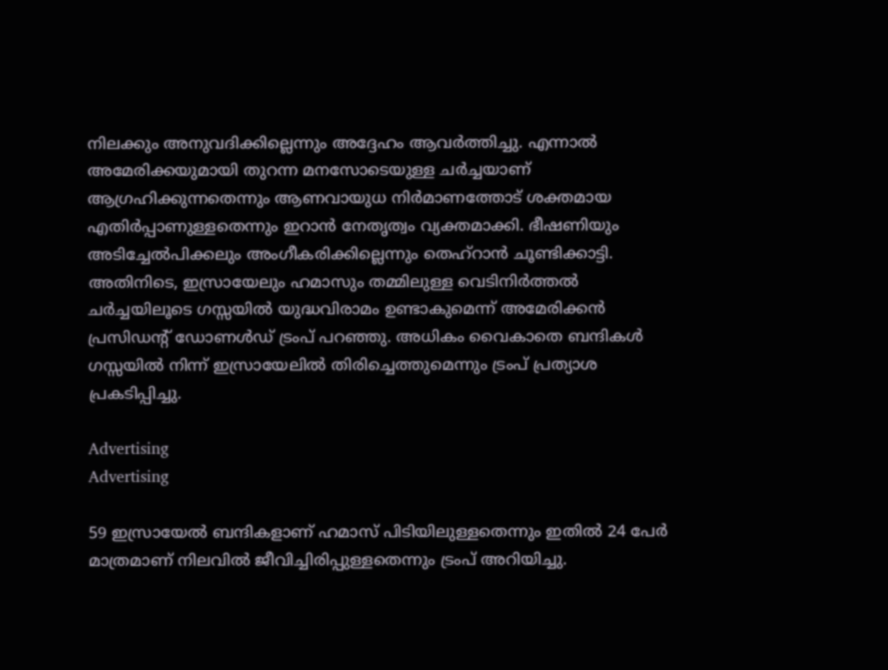നിലക്കും അനുവദിക്കില്ലെന്നും അദ്ദേഹം ആവർത്തിച്ചു. എന്നാൽ അമേരിക്കയുമായി തുറന്ന മനസോടെയുള്ള ചർച്ചയാണ് ആഗ്രഹിക്കുന്നതെന്നും ആണവായുധ നിർമാണത്തോട് ശക്തമായ എതിർപ്പാണുള്ളതെന്നും ഇറാൻ നേതൃത്വം വ്യക്തമാക്കി. ഭീഷണിയും അടിച്ചേൽപിക്കലും അംഗീകരിക്കില്ലെന്നും തെഹ്റാൻ ചൂണ്ടിക്കാട്ടി. അതിനിടെ, ഇസ്രായേലും ഹമാസും തമ്മിലുള്ള വെടിനിർത്തൽ ചർച്ചയിലൂടെ ഗസ്സയിൽ യുദ്ധവിരാമം ഉണ്ടാകുമെന്ന് അമേരിക്കൻ പ്രസിഡന്‍റ് ഡോണൾഡ് ട്രംപ് പറഞ്ഞു. അധികം വൈകാതെ ബന്ദികൾ ഗസ്സയിൽ നിന്ന് ഇസ്രായേലിൽ തിരിച്ചെത്തുമെന്നും ട്രംപ് പ്രത്യാശ പ്രകടിപ്പിച്ചു.

Advertising
Advertising

59 ഇസ്രായേൽ ബന്ദികളാണ് ഹമാസ് പിടിയിലുള്ളതെന്നും ഇതിൽ 24 പേർ മാത്രമാണ് നിലവിൽ ജീവിച്ചിരിപ്പുള്ളതെന്നും ട്രംപ് അറിയിച്ചു.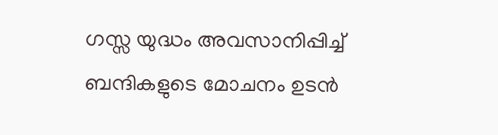ഗസ്സ യുദ്ധം അവസാനിപ്പിച്ച് ബന്ദികളുടെ മോചനം ഉടൻ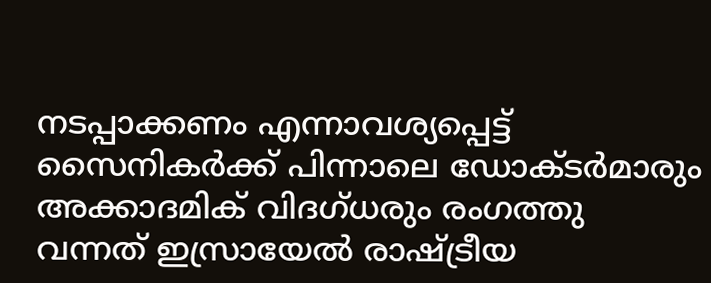നടപ്പാക്കണം എന്നാവശ്യപ്പെട്ട് സൈനികർക്ക് പിന്നാലെ ഡോക്ടർമാരും അക്കാദമിക് വിദഗ്ധരും രംഗത്തു വന്നത് ഇസ്രായേൽ രാഷ്ട്രീയ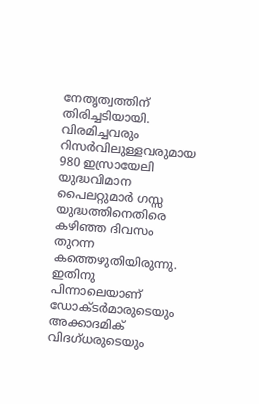നേതൃത്വത്തിന് തിരിച്ചടിയായി. വിരമിച്ചവരും റിസർവിലുള്ളവരുമായ 980 ഇസ്രായേലി യുദ്ധവിമാന പൈലറ്റുമാർ ഗസ്സ യുദ്ധത്തിനെതിരെ കഴിഞ്ഞ ദിവസം തുറന്ന കത്തെഴുതിയിരുന്നു. ഇതിനു പിന്നാലെയാണ് ഡോക്ടർമാരുടെയും അക്കാദമിക് വിദഗ്ധരുടെയും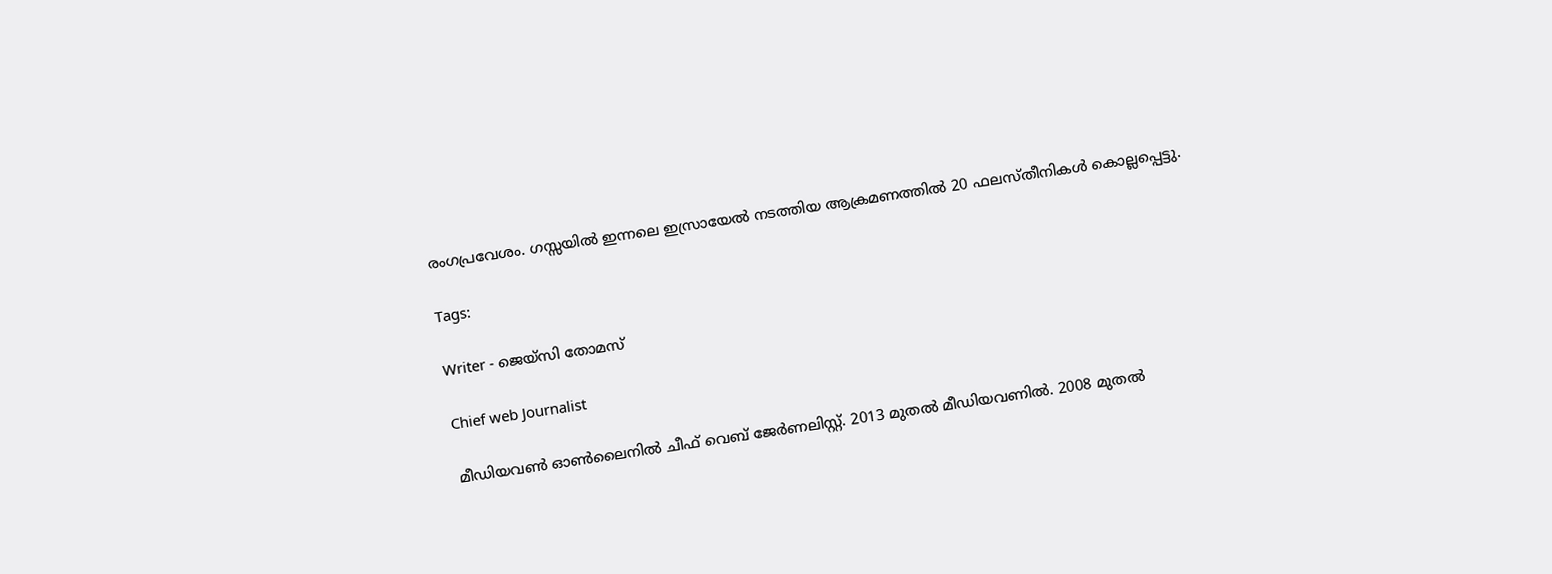രംഗപ്രവേശം. ഗസ്സയിൽ ഇന്നലെ ഇസ്രായേൽ നടത്തിയ ആക്രമണത്തിൽ 20 ഫലസ്തീനികൾ കൊല്ലപ്പെട്ടു.

Tags:

Writer - ജെയ്സി തോമസ്

Chief web Journalist

മീഡിയവൺ ഓൺലൈനിൽ ചീഫ് വെബ് ജേർണലിസ്റ്റ്. 2013 മുതൽ മീഡിയവണിൽ. 2008 മുതൽ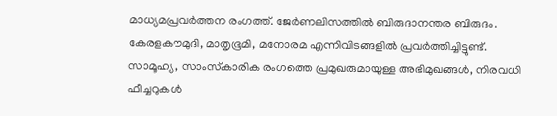മാധ്യമപ്രവർത്തന രംഗത്ത്. ജേർണലിസത്തിൽ ബിരുദാനന്തര ബിരുദം. കേരളകൗമുദി, മാതൃഭൂമി, മനോരമ എന്നിവിടങ്ങളിൽ പ്രവർത്തിച്ചിട്ടുണ്ട്. സാമൂഹ്യ, സാംസ്‌കാരിക രംഗത്തെ പ്രമുഖരുമായുള്ള അഭിമുഖങ്ങൾ, നിരവധി ഫീച്ചറുകൾ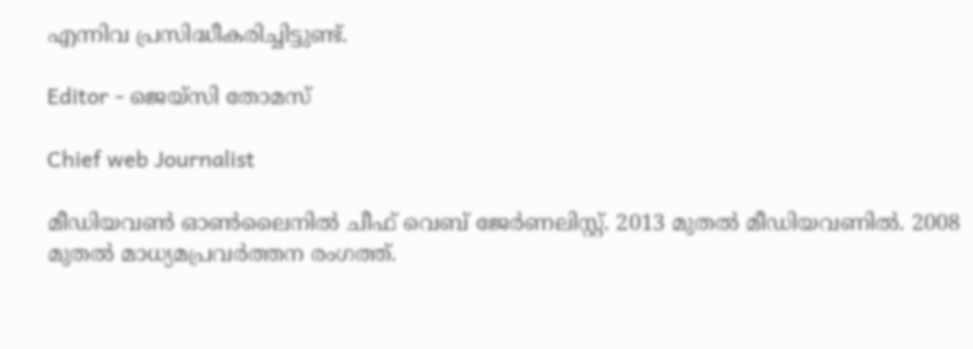എന്നിവ പ്രസിദ്ധീകരിച്ചിട്ടുണ്ട്.

Editor - ജെയ്സി തോമസ്

Chief web Journalist

മീഡിയവൺ ഓൺലൈനിൽ ചീഫ് വെബ് ജേർണലിസ്റ്റ്. 2013 മുതൽ മീഡിയവണിൽ. 2008 മുതൽ മാധ്യമപ്രവർത്തന രംഗത്ത്.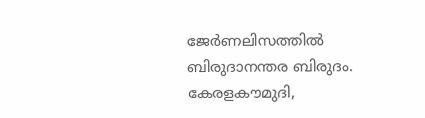ജേർണലിസത്തിൽ ബിരുദാനന്തര ബിരുദം. കേരളകൗമുദി,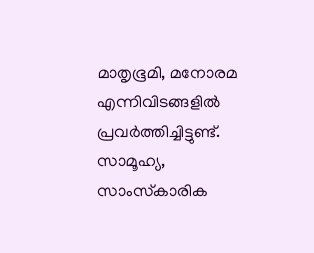മാതൃഭൂമി, മനോരമ എന്നിവിടങ്ങളിൽ പ്രവർത്തിച്ചിട്ടുണ്ട്. സാമൂഹ്യ, സാംസ്‌കാരിക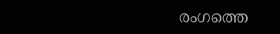രംഗത്തെ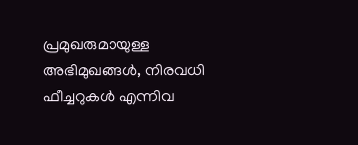പ്രമുഖരുമായുള്ള അഭിമുഖങ്ങൾ, നിരവധി ഫീച്ചറുകൾ എന്നിവ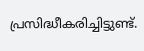പ്രസിദ്ധീകരിച്ചിട്ടുണ്ട്.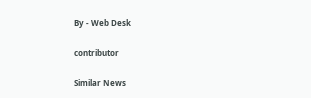By - Web Desk

contributor

Similar News